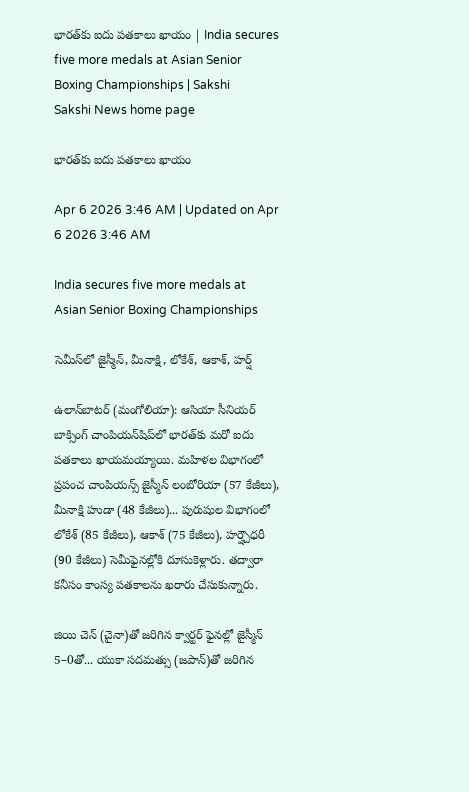భారత్‌కు ఐదు పతకాలు ఖాయం | India secures five more medals at Asian Senior Boxing Championships | Sakshi
Sakshi News home page

భారత్‌కు ఐదు పతకాలు ఖాయం

Apr 6 2026 3:46 AM | Updated on Apr 6 2026 3:46 AM

India secures five more medals at Asian Senior Boxing Championships

సెమీస్‌లో జైస్మీన్, మీనాక్షి, లోకేశ్, ఆకాశ్, హర్ష్

ఉలాన్‌బాటర్‌ (మంగోలియా): ఆసియా సీనియర్‌ బాక్సింగ్‌ చాంపియన్‌షిప్‌లో భారత్‌కు మరో ఐదు పతకాలు ఖాయమయ్యాయి. మహిళల విభాగంలో ప్రపంచ చాంపియన్స్‌ జైస్మీన్‌ లంబోరియా (57 కేజీలు), మీనాక్షి హుడా (48 కేజీలు)... పురుషుల విభాగంలో లోకేశ్‌ (85 కేజీలు), ఆకాశ్‌ (75 కేజీలు), హర్ష్చౌధరీ (90 కేజీలు) సెమీఫైనల్లోకి దూసుకెళ్లారు. తద్వారా కనీసం కాంస్య పతకాలను ఖరారు చేసుకున్నారు.

జియి చెన్‌ (చైనా)తో జరిగిన క్వార్టర్‌ ఫైనల్లో జైస్మీన్‌ 5–0తో... యుకా సదమత్సు (జపాన్‌)తో జరిగిన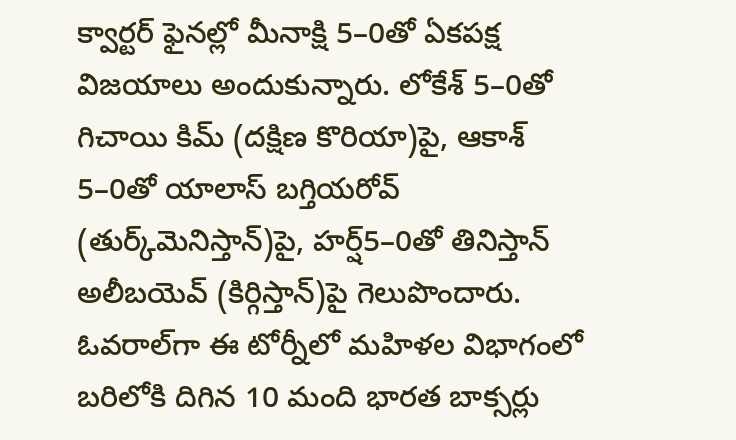క్వార్టర్‌ ఫైనల్లో మీనాక్షి 5–0తో ఏకపక్ష విజయాలు అందుకున్నారు. లోకేశ్‌ 5–0తో గిచాయి కిమ్‌ (దక్షిణ కొరియా)పై, ఆకాశ్‌ 5–0తో యాలాస్‌ బగ్తియరోవ్‌ (తుర్క్‌మెనిస్తాన్‌)పై, హర్ష్5–0తో తినిస్తాన్‌ అలీబయెవ్‌ (కిర్గిస్తాన్‌)పై గెలుపొందారు. ఓవరాల్‌గా ఈ టోర్నీలో మహిళల విభాగంలో బరిలోకి దిగిన 10 మంది భారత బాక్సర్లు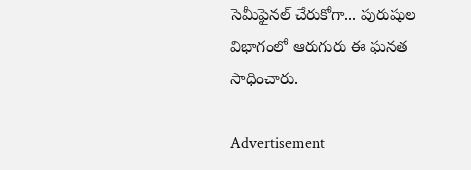సెమీఫైనల్‌ చేరుకోగా... పురుషుల విభాగంలో ఆరుగురు ఈ ఘనత సాధించారు.

Advertisement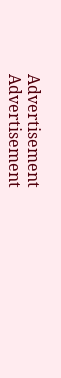Advertisement
Advertisement